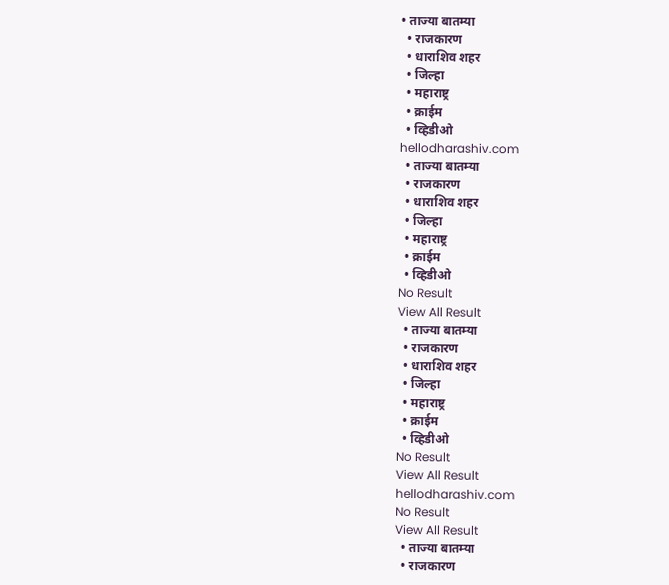• ताज्या बातम्या
  • राजकारण
  • धाराशिव शहर
  • जिल्हा
  • महाराष्ट्र
  • क्राईम
  • व्हिडीओ
hellodharashiv.com
  • ताज्या बातम्या
  • राजकारण
  • धाराशिव शहर
  • जिल्हा
  • महाराष्ट्र
  • क्राईम
  • व्हिडीओ
No Result
View All Result
  • ताज्या बातम्या
  • राजकारण
  • धाराशिव शहर
  • जिल्हा
  • महाराष्ट्र
  • क्राईम
  • व्हिडीओ
No Result
View All Result
hellodharashiv.com
No Result
View All Result
  • ताज्या बातम्या
  • राजकारण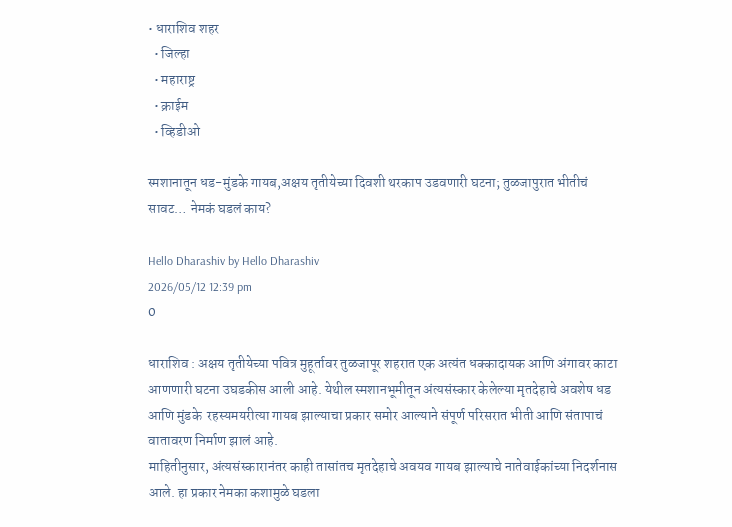• धाराशिव शहर
  • जिल्हा
  • महाराष्ट्र
  • क्राईम
  • व्हिडीओ

स्मशानातून धड-मुंडके गायब,अक्षय तृतीयेच्या दिवशी थरकाप उडवणारी घटना; तुळजापुरात भीतीचं सावट… नेमकं घडलं काय?

Hello Dharashiv by Hello Dharashiv
2026/05/12 12:39 pm
0

धाराशिव : अक्षय तृतीयेच्या पवित्र मुहूर्तावर तुळजापूर शहरात एक अत्यंत धक्कादायक आणि अंगावर काटा आणणारी घटना उघडकीस आली आहे. येथील स्मशानभूमीतून अंत्यसंस्कार केलेल्या मृतदेहाचे अवशेष धड आणि मुंडके  रहस्यमयरीत्या गायब झाल्याचा प्रकार समोर आल्याने संपूर्ण परिसरात भीती आणि संतापाचं वातावरण निर्माण झालं आहे.
माहितीनुसार, अंत्यसंस्कारानंतर काही तासांतच मृतदेहाचे अवयव गायब झाल्याचे नातेवाईकांच्या निदर्शनास आले. हा प्रकार नेमका कशामुळे घडला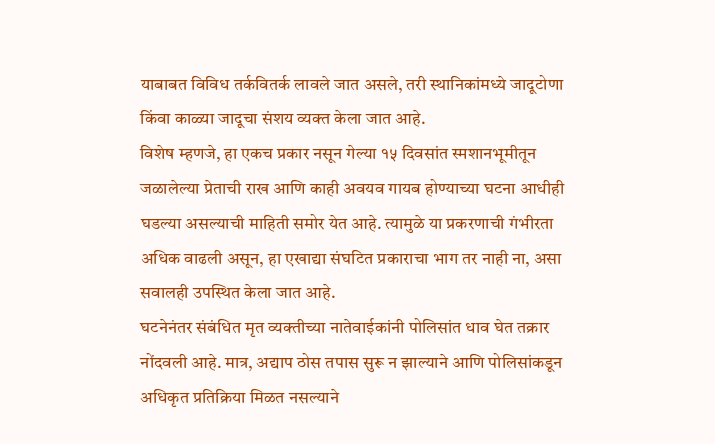याबाबत विविध तर्कवितर्क लावले जात असले, तरी स्थानिकांमध्ये जादूटोणा किंवा काळ्या जादूचा संशय व्यक्त केला जात आहे.
विशेष म्हणजे, हा एकच प्रकार नसून गेल्या १५ दिवसांत स्मशानभूमीतून जळालेल्या प्रेताची राख आणि काही अवयव गायब होण्याच्या घटना आधीही घडल्या असल्याची माहिती समोर येत आहे. त्यामुळे या प्रकरणाची गंभीरता अधिक वाढली असून, हा एखाद्या संघटित प्रकाराचा भाग तर नाही ना, असा सवालही उपस्थित केला जात आहे.
घटनेनंतर संबंधित मृत व्यक्तीच्या नातेवाईकांनी पोलिसांत धाव घेत तक्रार नोंदवली आहे. मात्र, अद्याप ठोस तपास सुरू न झाल्याने आणि पोलिसांकडून अधिकृत प्रतिक्रिया मिळत नसल्याने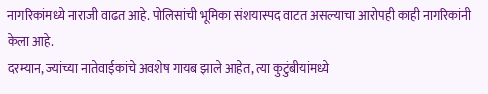नागरिकांमध्ये नाराजी वाढत आहे. पोलिसांची भूमिका संशयास्पद वाटत असल्याचा आरोपही काही नागरिकांनी केला आहे.
दरम्यान, ज्यांच्या नातेवाईकांचे अवशेष गायब झाले आहेत, त्या कुटुंबीयांमध्ये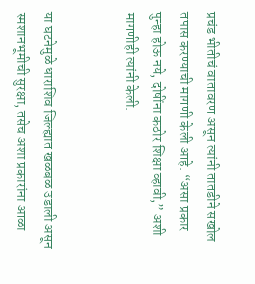प्रचंड भीतीचं वातावरण असून त्यांनी तातडीने सखोल तपास करण्याची मागणी केली आहे. “असा प्रकार पुन्हा होऊ नये, दोषींना कठोर शिक्षा व्हावी,” अशी मागणीही त्यांनी केली.


या घटनेमुळे धाराशिव जिल्ह्यात खळबळ उडाली असून स्मशानभूमीची सुरक्षा, तसेच अशा प्रकारांना आळा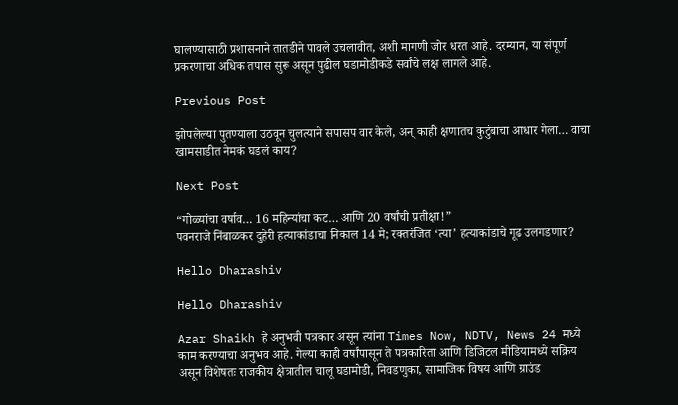घालण्यासाठी प्रशासनाने तातडीने पावले उचलावीत, अशी मागणी जोर धरत आहे. दरम्यान, या संपूर्ण प्रकरणाचा अधिक तपास सुरू असून पुढील घडामोडीकडे सर्वांचे लक्ष लागले आहे.

Previous Post

झोपलेल्या पुतण्याला उठवून चुलत्याने सपासप वार केले, अन् काही क्षणातच कुटुंबाचा आधार गेला… वाचा खामसाडीत नेमकं घडलं काय?

Next Post

“गोळ्यांचा वर्षाव… 16 महिन्यांचा कट… आणि 20 वर्षांची प्रतीक्षा!”
पवनराजे निंबाळकर दुहेरी हत्याकांडाचा निकाल 14 मे; रक्तरंजित ‘त्या’ हत्याकांडाचे गूढ उलगडणार?

Hello Dharashiv

Hello Dharashiv

Azar Shaikh हे अनुभवी पत्रकार असून त्यांना Times Now, NDTV, News 24 मध्ये काम करण्याचा अनुभव आहे. गेल्या काही वर्षांपासून ते पत्रकारिता आणि डिजिटल मीडियामध्ये सक्रिय असून विशेषतः राजकीय क्षेत्रातील चालू घडामोडी, निवडणुका, सामाजिक विषय आणि ग्राउंड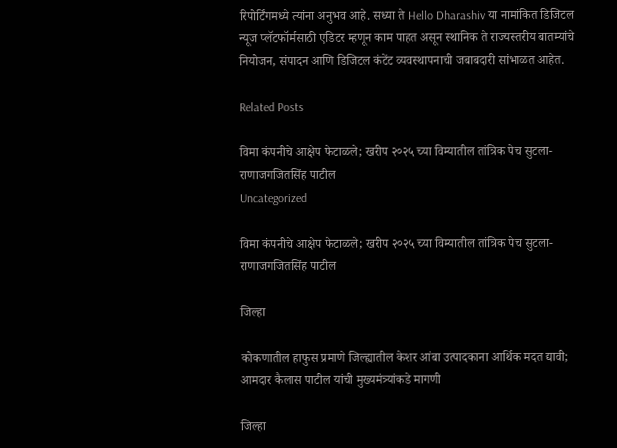रिपोर्टिंगमध्ये त्यांना अनुभव आहे. सध्या ते Hello Dharashiv या नामांकित डिजिटल न्यूज प्लॅटफॉर्मसाठी एडिटर म्हणून काम पाहत असून स्थानिक ते राज्यस्तरीय बातम्यांचे नियोजन, संपादन आणि डिजिटल कंटेंट व्यवस्थापनाची जबाबदारी सांभाळत आहेत.

Related Posts

विमा कंपनीचे आक्षेप फेटाळले; खरीप २०२५ च्या विम्यातील तांत्रिक पेच सुटला- राणाजगजितसिंह पाटील
Uncategorized

विमा कंपनीचे आक्षेप फेटाळले; खरीप २०२५ च्या विम्यातील तांत्रिक पेच सुटला- राणाजगजितसिंह पाटील

जिल्हा

कोकणातील हाफुस प्रमाणे जिल्ह्यातील केशर आंबा उत्पादकाना आर्थिक मदत द्यावी; आमदार कैलास पाटील यांची मुख्यमंत्र्यांकडे मागणी

जिल्हा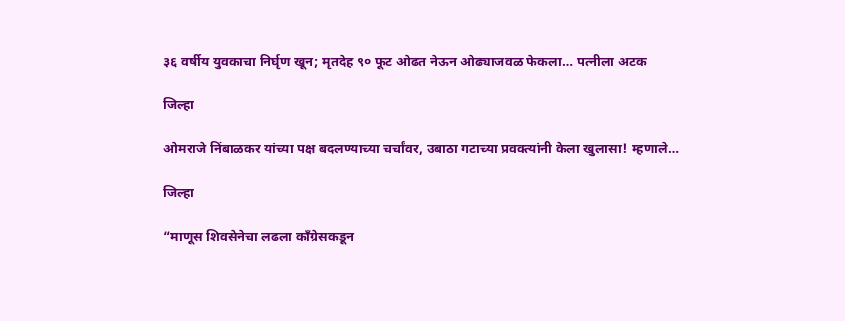३६ वर्षीय युवकाचा निर्घृण खून; मृतदेह ९० फूट ओढत नेऊन ओढ्याजवळ फेकला… पत्नीला अटक

जिल्हा

ओमराजे निंबाळकर यांच्या पक्ष बदलण्याच्या चर्चांवर, उबाठा गटाच्या प्रवक्त्यांनी केला खुलासा! म्हणाले…

जिल्हा

“माणूस शिवसेनेचा लढला काँग्रेसकडून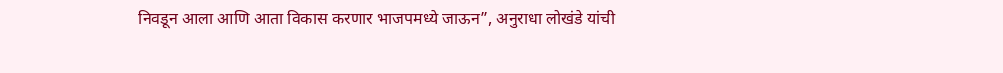निवडून आला आणि आता विकास करणार भाजपमध्ये जाऊन”, अनुराधा लोखंडे यांची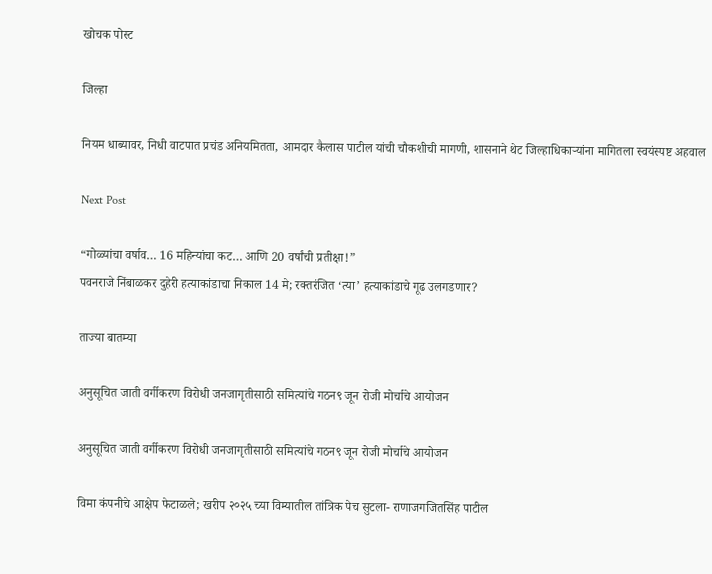खोचक पोस्ट

जिल्हा

नियम धाब्यावर, निधी वाटपात प्रचंड अनियमितता, आमदार कैलास पाटील यांची चौकशीची मागणी, शासनाने थेट जिल्हाधिकाऱ्यांना मागितला स्वयंस्पष्ट अहवाल

Next Post

“गोळ्यांचा वर्षाव… 16 महिन्यांचा कट… आणि 20 वर्षांची प्रतीक्षा!”
पवनराजे निंबाळकर दुहेरी हत्याकांडाचा निकाल 14 मे; रक्तरंजित ‘त्या’ हत्याकांडाचे गूढ उलगडणार?

ताज्या बातम्या

अनु‌सूचित जाती वर्गीकरण विरोधी जनजागृतीसाठी समित्यांचे गठन९ जून रोजी मोर्चाचे आयोजन

अनु‌सूचित जाती वर्गीकरण विरोधी जनजागृतीसाठी समित्यांचे गठन९ जून रोजी मोर्चाचे आयोजन

विमा कंपनीचे आक्षेप फेटाळले; खरीप २०२५ च्या विम्यातील तांत्रिक पेच सुटला- राणाजगजितसिंह पाटील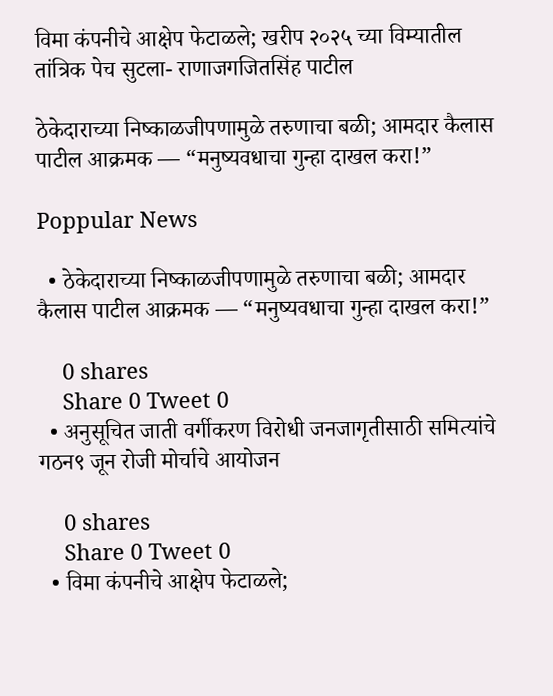विमा कंपनीचे आक्षेप फेटाळले; खरीप २०२५ च्या विम्यातील तांत्रिक पेच सुटला- राणाजगजितसिंह पाटील

ठेकेदाराच्या निष्काळजीपणामुळे तरुणाचा बळी; आमदार कैलास पाटील आक्रमक — “मनुष्यवधाचा गुन्हा दाखल करा!”

Poppular News

  • ठेकेदाराच्या निष्काळजीपणामुळे तरुणाचा बळी; आमदार कैलास पाटील आक्रमक — “मनुष्यवधाचा गुन्हा दाखल करा!”

    0 shares
    Share 0 Tweet 0
  • अनु‌सूचित जाती वर्गीकरण विरोधी जनजागृतीसाठी समित्यांचे गठन९ जून रोजी मोर्चाचे आयोजन

    0 shares
    Share 0 Tweet 0
  • विमा कंपनीचे आक्षेप फेटाळले;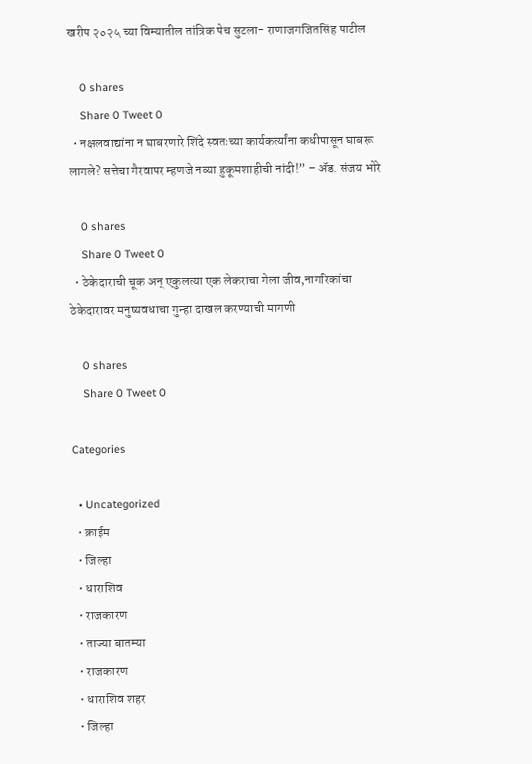खरीप २०२५ च्या विम्यातील तांत्रिक पेच सुटला- राणाजगजितसिंह पाटील

    0 shares
    Share 0 Tweet 0
  • नक्षलवाद्यांना न घाबरणारे शिंदे स्वतःच्या कार्यकर्त्यांना कधीपासून घाबरू लागले? सत्तेचा गैरवापर म्हणजे नव्या हुकूमशाहीची नांदी!” – ॲड. संजय भोरे

    0 shares
    Share 0 Tweet 0
  • ठेकेदाराची चूक अन् एकुलत्या एक लेकराचा गेला जीव,नागरिकांचा ठेकेदारावर मनुष्यवधाचा गुन्हा दाखल करण्याची मागणी

    0 shares
    Share 0 Tweet 0

Categories

  • Uncategorized
  • क्राईम
  • जिल्हा
  • धाराशिव
  • राजकारण
  • ताज्या बातम्या
  • राजकारण
  • धाराशिव शहर
  • जिल्हा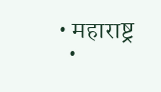• महाराष्ट्र
  •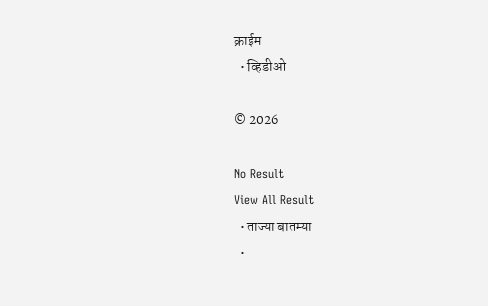क्राईम
  • व्हिडीओ

© 2026

No Result
View All Result
  • ताज्या बातम्या
  •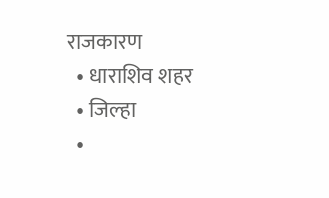राजकारण
  • धाराशिव शहर
  • जिल्हा
  •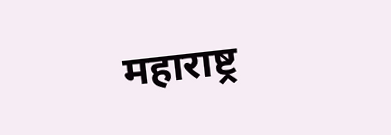महाराष्ट्र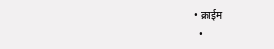• क्राईम
  •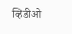व्हिडीओ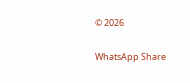© 2026

WhatsApp Share